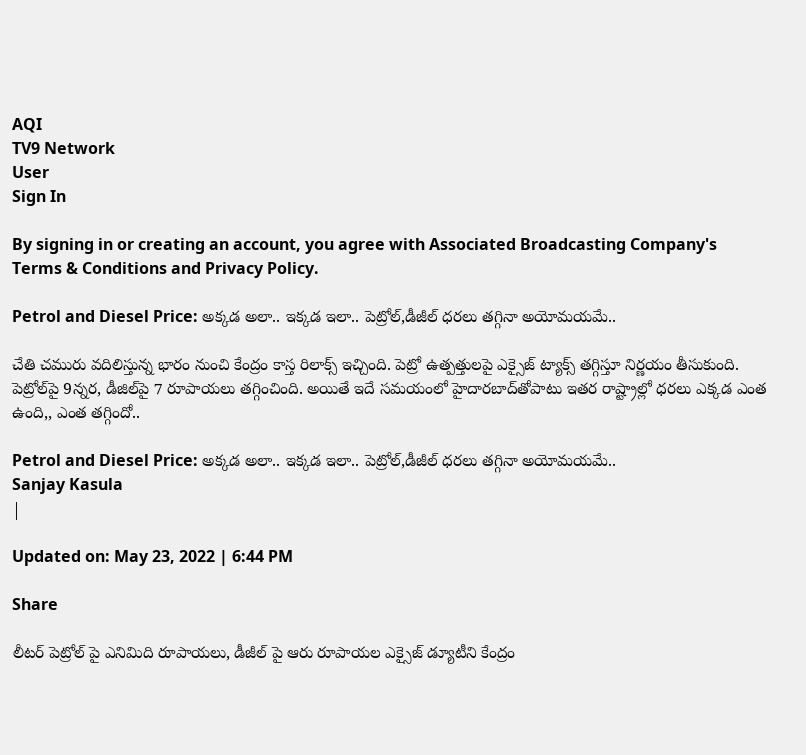AQI
TV9 Network
User
Sign In

By signing in or creating an account, you agree with Associated Broadcasting Company's Terms & Conditions and Privacy Policy.

Petrol and Diesel Price: అక్కడ అలా.. ఇక్కడ ఇలా.. పెట్రోల్,డీజీల్ ధరలు తగ్గినా అయోమయమే..

చేతి చమురు వదిలిస్తున్న భారం నుంచి కేంద్రం కాస్త రిలాక్స్‌ ఇచ్చింది. పెట్రో ఉత్పత్తులపై ఎక్సైజ్‌ ట్యాక్స్‌ తగ్గిస్తూ నిర్ణయం తీసుకుంది. పెట్రోల్‌పై 9న్నర, డీజిల్‌పై 7 రూపాయలు తగ్గించింది. అయితే ఇదే సమయంలో హైదారబాద్‌తోపాటు ఇతర రాష్ట్రాల్లో ధరలు ఎక్కడ ఎంత ఉంది,, ఎంత తగ్గిందో..

Petrol and Diesel Price: అక్కడ అలా.. ఇక్కడ ఇలా.. పెట్రోల్,డీజీల్ ధరలు తగ్గినా అయోమయమే..
Sanjay Kasula
|

Updated on: May 23, 2022 | 6:44 PM

Share

లీటర్ పెట్రోల్‌ పై ఎనిమిది రూపాయలు, డీజీల్ పై ఆరు రూపాయల ఎక్సైజ్ డ్యూటీని కేంద్రం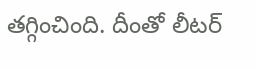తగ్గించింది. దీంతో లీటర్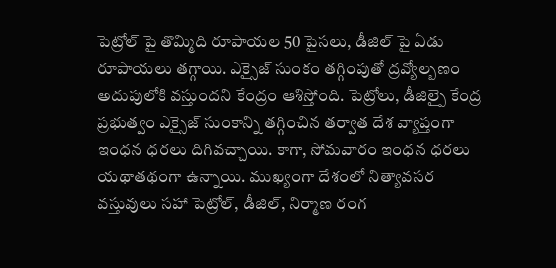పెట్రోల్ పై తొమ్మిది రూపాయల 50 పైసలు, డీజిల్ పై ఏడు రూపాయలు తగ్గాయి. ఎక్సైజ్‌ సుంకం తగ్గింపుతో ద్రవ్యోల్బణం అదుపులోకి వస్తుందని కేంద్రం ఆశిస్తోంది. పెట్రోలు, డీజిల్పై కేంద్ర ప్రభుత్వం ఎక్సైజ్ సుంకాన్ని తగ్గించిన తర్వాత దేశ వ్యాప్తంగా ఇంధన ధరలు దిగివచ్చాయి. కాగా, సోమవారం ఇంధన ధరలు యథాతథంగా ఉన్నాయి. ముఖ్యంగా దేశంలో నిత్యావసర వస్తువులు సహా పెట్రోల్‌, డీజిల్‌, నిర్మాణ రంగ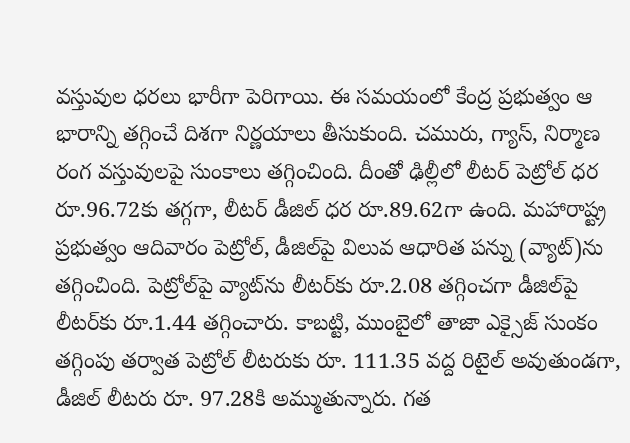వస్తువుల ధరలు భారీగా పెరిగాయి. ఈ సమయంలో కేంద్ర ప్రభుత్వం ఆ భారాన్ని తగ్గించే దిశగా నిర్ణయాలు తీసుకుంది. చమురు, గ్యాస్‌, నిర్మాణ రంగ వస్తువులపై సుంకాలు తగ్గించింది. దీంతో ఢిల్లీలో లీటర్ పెట్రోల్ ధర రూ.96.72కు తగ్గగా, లీటర్ డీజిల్ ధర రూ.89.62గా ఉంది. మహారాష్ట్ర ప్రభుత్వం ఆదివారం పెట్రోల్, డీజిల్‌పై విలువ ఆధారిత పన్ను (వ్యాట్)ను తగ్గించింది. పెట్రోల్‌పై వ్యాట్‌ను లీటర్‌కు రూ.2.08 తగ్గించగా డీజిల్‌పై లీటర్‌కు రూ.1.44 తగ్గించారు. కాబట్టి, ముంబైలో తాజా ఎక్సైజ్ సుంకం తగ్గింపు తర్వాత పెట్రోల్ లీటరుకు రూ. 111.35 వద్ద రిటైల్ అవుతుండగా, డీజిల్ లీటరు రూ. 97.28కి అమ్ముతున్నారు. గత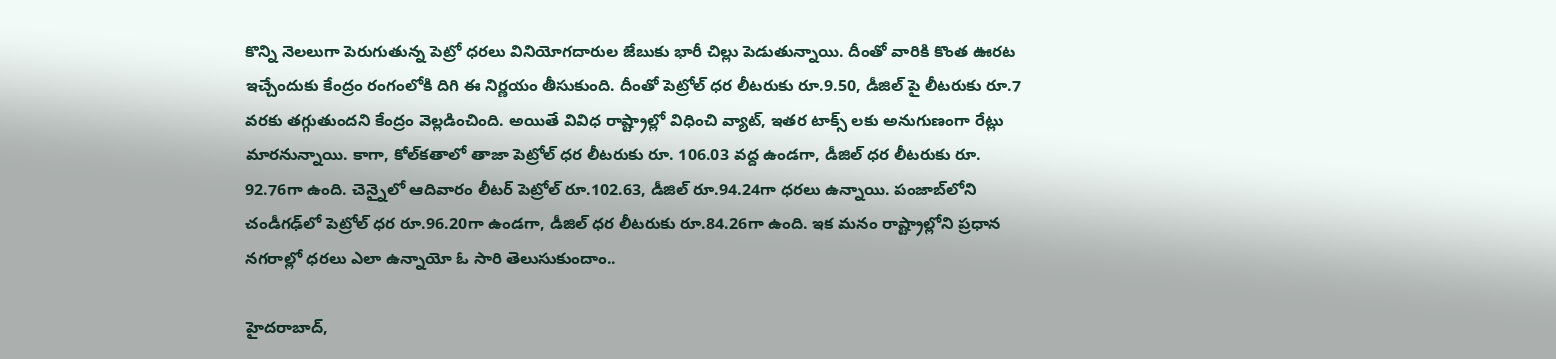కొన్ని నెలలుగా పెరుగుతున్న పెట్రో ధరలు వినియోగదారుల జేబుకు భారీ చిల్లు పెడుతున్నాయి. దీంతో వారికి కొంత ఊరట ఇచ్చేందుకు కేంద్రం రంగంలోకి దిగి ఈ నిర్ణయం తీసుకుంది. దీంతో పెట్రోల్ ధర లీటరుకు రూ.9.50, డీజిల్ పై లీటరుకు రూ.7 వరకు తగ్గుతుందని కేంద్రం వెల్లడించింది. అయితే వివిధ రాష్ట్రాల్లో విధించి వ్యాట్, ఇతర టాక్స్ లకు అనుగుణంగా రేట్లు మారనున్నాయి. కాగా, కోల్‌కతాలో తాజా పెట్రోల్ ధర లీటరుకు రూ. 106.03 వద్ద ఉండగా, డీజిల్ ధర లీటరుకు రూ. 92.76గా ఉంది. చెన్నైలో ఆదివారం లీటర్ పెట్రోల్ రూ.102.63, డీజిల్ రూ.94.24గా ధరలు ఉన్నాయి. పంజాబ్‌లోని చండీగఢ్‌లో పెట్రోల్ ధర రూ.96.20గా ఉండగా, డీజిల్ ధర లీటరుకు రూ.84.26గా ఉంది. ఇక మనం రాష్ట్రాల్లోని ప్రధాన నగరాల్లో ధరలు ఎలా ఉన్నాయో ఓ సారి తెలుసుకుందాం..

హైదరాబాద్,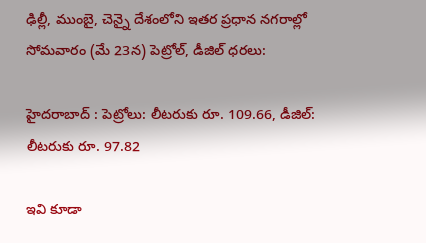ఢిల్లీ, ముంబై, చెన్నై దేశంలోని ఇతర ప్రధాన నగరాల్లో సోమవారం (మే 23న) పెట్రోల్, డీజిల్ ధరలు:

హైదరాబాద్ : పెట్రోలు: లీటరుకు రూ. 109.66, డీజిల్: లీటరుకు రూ. 97.82

ఇవి కూడా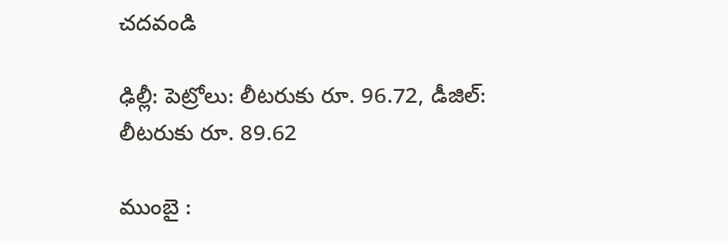చదవండి

ఢిల్లీ: పెట్రోలు: లీటరుకు రూ. 96.72, డీజిల్: లీటరుకు రూ. 89.62

ముంబై :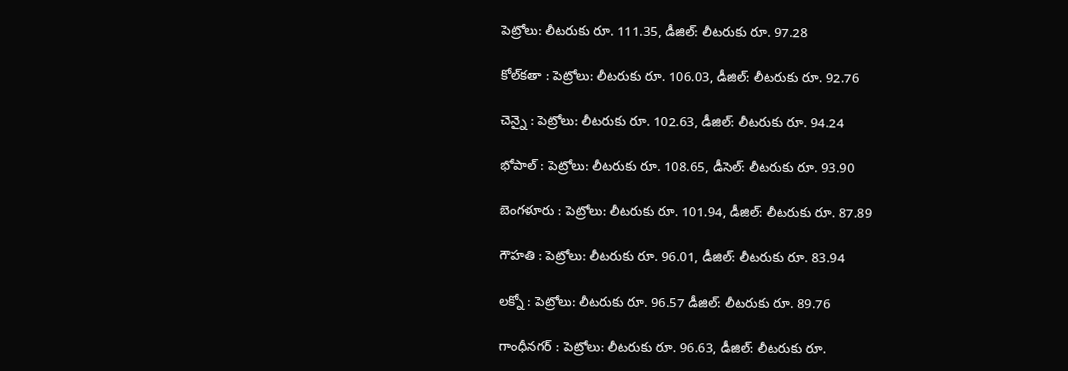పెట్రోలు: లీటరుకు రూ. 111.35, డీజిల్: లీటరుకు రూ. 97.28

కోల్‌కతా : పెట్రోలు: లీటరుకు రూ. 106.03, డీజిల్: లీటరుకు రూ. 92.76

చెన్నై : పెట్రోలు: లీటరుకు రూ. 102.63, డీజిల్: లీటరుకు రూ. 94.24

భోపాల్ : పెట్రోలు: లీటరుకు రూ. 108.65, డీసెల్: లీటరుకు రూ. 93.90

బెంగళూరు : పెట్రోలు: లీటరుకు రూ. 101.94, డీజిల్: లీటరుకు రూ. 87.89

గౌహతి : పెట్రోలు: లీటరుకు రూ. 96.01, డీజిల్: లీటరుకు రూ. 83.94

లక్నో : పెట్రోలు: లీటరుకు రూ. 96.57 డీజిల్: లీటరుకు రూ. 89.76

గాంధీనగర్ : పెట్రోలు: లీటరుకు రూ. 96.63, డీజిల్: లీటరుకు రూ.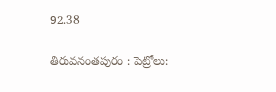92.38

తిరువనంతపురం : పెట్రోలు: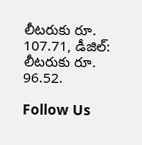లీటరుకు రూ. 107.71, డీజిల్: లీటరుకు రూ. 96.52.

Follow Us